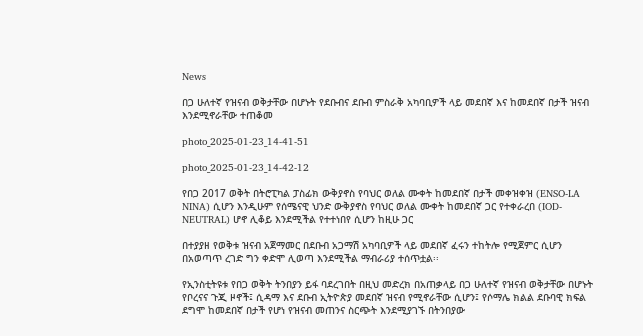News

በጋ ሁለተኛ የዝናብ ወቅታቸው በሆኑት የደቡብና ደቡብ ምስራቅ አካባቢዎች ላይ መደበኛ እና ከመደበኛ በታች ዝናብ እንደሚኖራቸው ተጠቆመ

photo_2025-01-23_14-41-51

photo_2025-01-23_14-42-12

የበጋ 2017 ወቅት በትሮፒካል ፓስፊክ ውቅያኖስ የባህር ወለል ሙቀት ከመደበኛ በታች መቀዝቀዝ (ENSO-LA NINA) ሲሆን እንዲሁም የሰሜናዊ ህንድ ውቅያኖስ የባህር ወለል ሙቀት ከመደበኛ ጋር የተቀራረበ (IOD- NEUTRAL) ሆኖ ሊቆይ እንደሚችል የተተነበየ ሲሆን ከዚሁ ጋር

በተያያዘ የወቅቱ ዝናብ አጀማመር በደቡብ አጋማሽ አካባቢዎች ላይ መደበኛ ፈሩን ተከትሎ የሚጀምር ሲሆን በአወጣጥ ረገድ ግን ቀድሞ ሊወጣ እንደሚችል ማብራሪያ ተሰጥቷል፡፡

የኢንስቲትዩቱ የበጋ ወቅት ትንበያን ይፋ ባደረገበት በዚህ መድረክ በአጠቃላይ በጋ ሁለተኛ የዝናብ ወቅታቸው በሆኑት የቦረናና ጉጂ ዞኖች፤ ሲዳማ እና ደቡብ ኢትዮጵያ መደበኛ ዝናብ የሚኖራቸው ሲሆን፤ የሶማሌ ክልል ደቡባዊ ክፍል ደግሞ ከመደበኛ በታች የሆነ የዝናብ መጠንና ስርጭት እንደሚያገኙ በትንበያው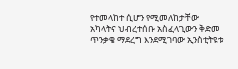የተመላከተ ሲሆን የሚመለከታቸው አካላትና ህብረተሰቡ አስፈላጊውን ቅድመ ጥንቃቄ ማደረግ እንደሚገባው ኢንስቲትዩቱ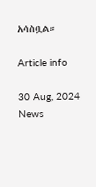አሳስቧል።

Article info

30 Aug, 2024
News